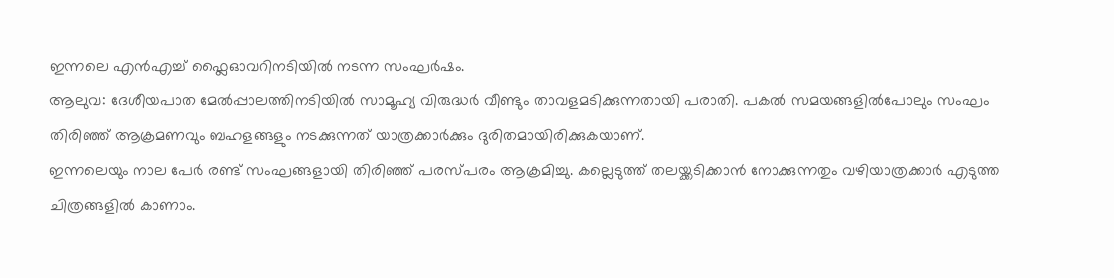ഇന്നലെ എൻഎച്ച് ഫ്ലൈഓവറിനടിയിൽ നടന്ന സംഘർഷം.
ആലുവ: ദേശീയപാത മേൽപ്പാലത്തിനടിയിൽ സാമൂഹ്യ വിരുദ്ധർ വീണ്ടും താവളമടിക്കുന്നതായി പരാതി. പകൽ സമയങ്ങളിൽപോലും സംഘം തിരിഞ്ഞ് ആക്രമണവും ബഹളങ്ങളും നടക്കുന്നത് യാത്രക്കാർക്കും ദുരിതമായിരിക്കുകയാണ്.
ഇന്നലെയും നാല പേർ രണ്ട് സംഘങ്ങളായി തിരിഞ്ഞ് പരസ്പരം ആക്രമിച്ചു. കല്ലെടുത്ത് തലയ്ക്കടിക്കാൻ നോക്കുന്നതും വഴിയാത്രക്കാർ എടുത്ത ചിത്രങ്ങളിൽ കാണാം.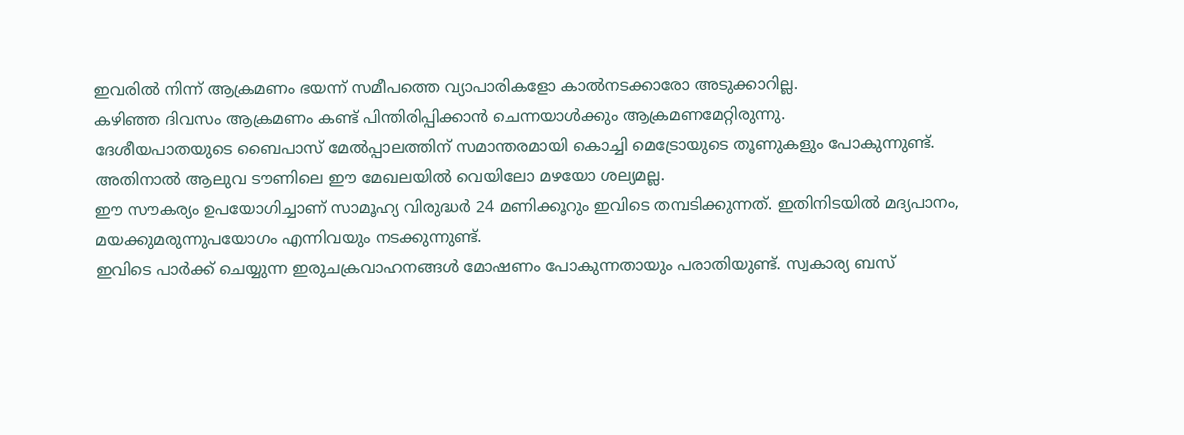ഇവരിൽ നിന്ന് ആക്രമണം ഭയന്ന് സമീപത്തെ വ്യാപാരികളോ കാൽനടക്കാരോ അടുക്കാറില്ല.
കഴിഞ്ഞ ദിവസം ആക്രമണം കണ്ട് പിന്തിരിപ്പിക്കാൻ ചെന്നയാൾക്കും ആക്രമണമേറ്റിരുന്നു.
ദേശീയപാതയുടെ ബൈപാസ് മേൽപ്പാലത്തിന് സമാന്തരമായി കൊച്ചി മെട്രോയുടെ തൂണുകളും പോകുന്നുണ്ട്. അതിനാൽ ആലുവ ടൗണിലെ ഈ മേഖലയിൽ വെയിലോ മഴയോ ശല്യമല്ല.
ഈ സൗകര്യം ഉപയോഗിച്ചാണ് സാമൂഹ്യ വിരുദ്ധർ 24 മണിക്കൂറും ഇവിടെ തമ്പടിക്കുന്നത്. ഇതിനിടയിൽ മദ്യപാനം, മയക്കുമരുന്നുപയോഗം എന്നിവയും നടക്കുന്നുണ്ട്.
ഇവിടെ പാർക്ക് ചെയ്യുന്ന ഇരുചക്രവാഹനങ്ങൾ മോഷണം പോകുന്നതായും പരാതിയുണ്ട്. സ്വകാര്യ ബസ്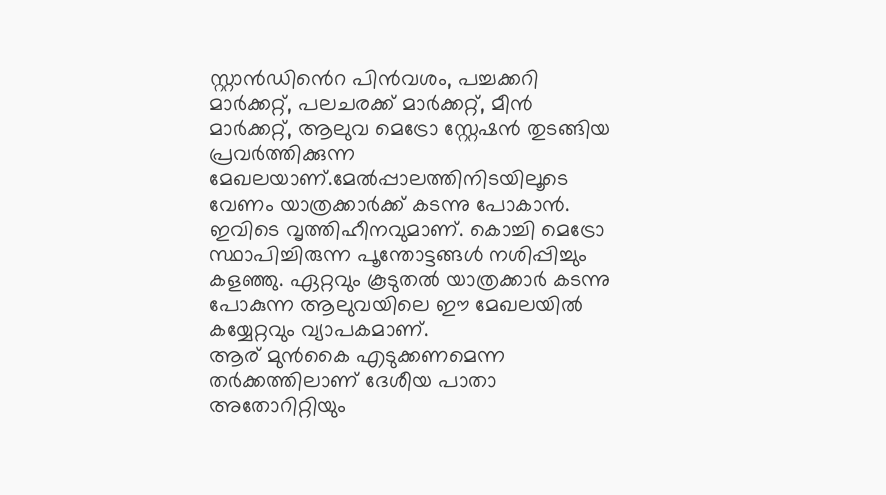സ്റ്റാൻഡിൻെറ പിൻവശം, പച്ചക്കറി മാർക്കറ്റ്, പലചരക്ക് മാർക്കറ്റ്, മീൻ മാർക്കറ്റ്, ആലുവ മെട്രോ സ്റ്റേഷൻ തുടങ്ങിയ പ്രവർത്തിക്കുന്ന മേഖലയാണ്.മേൽപ്പാലത്തിനിടയിലൂടെ വേണം യാത്രക്കാർക്ക് കടന്നു പോകാൻ. ഇവിടെ വൃത്തിഹീനവുമാണ്. കൊച്ചി മെട്രോ സ്ഥാപിച്ചിരുന്ന പൂന്തോട്ടങ്ങൾ നശിപ്പിച്ചും കളഞ്ഞു. ഏറ്റവും കൂടുതൽ യാത്രക്കാർ കടന്നു പോകുന്ന ആലുവയിലെ ഈ മേഖലയിൽ കയ്യേറ്റവും വ്യാപകമാണ്.
ആര് മുൻകൈ എടുക്കണമെന്ന തർക്കത്തിലാണ് ദേശീയ പാതാ അതോറിറ്റിയും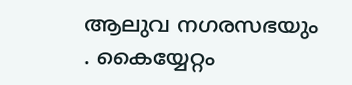ആലുവ നഗരസഭയും . കൈയ്യേറ്റം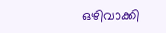ഒഴിവാക്കി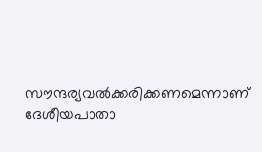സൗന്ദര്യവൽക്കരിക്കണമെന്നാണ് ദേശീയപാതാ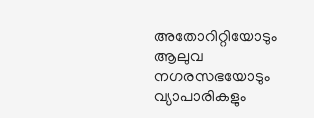അതോറിറ്റിയോടും ആലുവ നഗരസഭയോടും വ്യാപാരികളും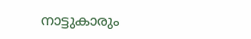നാട്ടുകാരും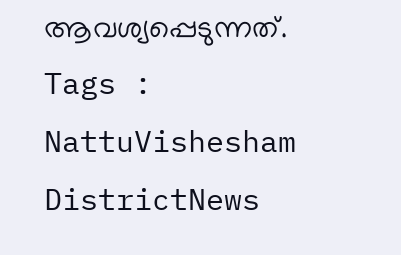ആവശ്യപ്പെടുന്നത്.
Tags : NattuVishesham DistrictNews